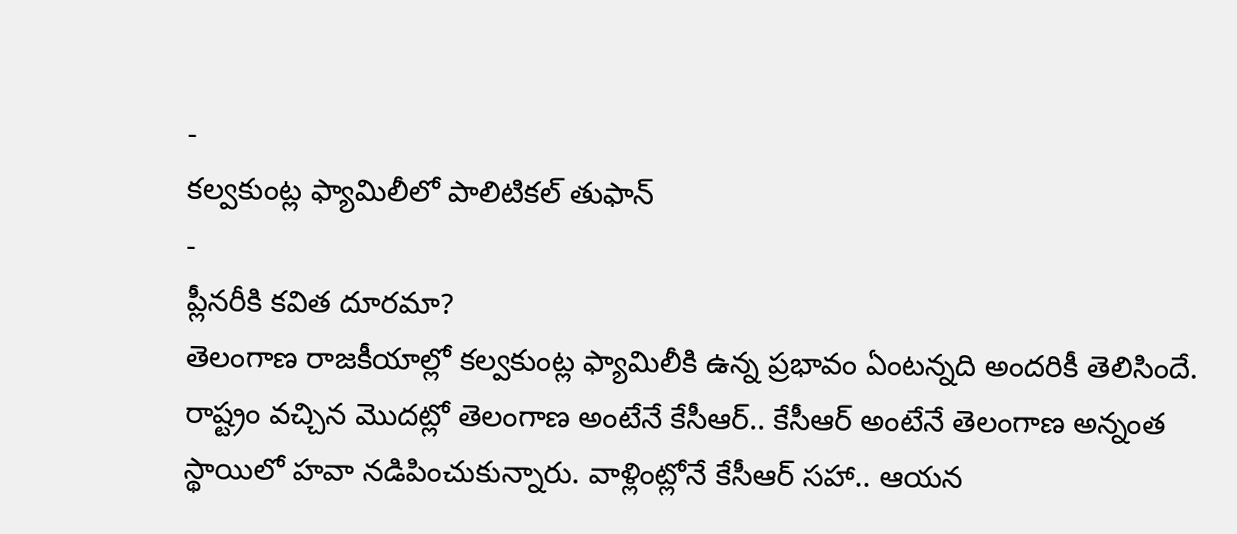-
కల్వకుంట్ల ఫ్యామిలీలో పాలిటికల్ తుఫాన్
-
ప్లీనరీకి కవిత దూరమా?
తెలంగాణ రాజకీయాల్లో కల్వకుంట్ల ఫ్యామిలీకి ఉన్న ప్రభావం ఏంటన్నది అందరికీ తెలిసిందే. రాష్ట్రం వచ్చిన మొదట్లో తెలంగాణ అంటేనే కేసీఆర్.. కేసీఆర్ అంటేనే తెలంగాణ అన్నంత స్థాయిలో హవా నడిపించుకున్నారు. వాళ్లింట్లోనే కేసీఆర్ సహా.. ఆయన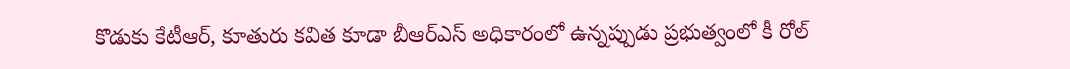కొడుకు కేటీఆర్, కూతురు కవిత కూడా బీఆర్ఎస్ అధికారంలో ఉన్నప్పుడు ప్రభుత్వంలో కీ రోల్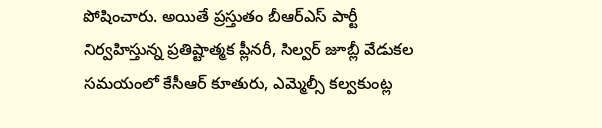పోషించారు. అయితే ప్రస్తుతం బీఆర్ఎస్ పార్టీ నిర్వహిస్తున్న ప్రతిష్టాత్మక ప్లీనరీ, సిల్వర్ జూబ్లీ వేడుకల సమయంలో కేసీఆర్ కూతురు, ఎమ్మెల్సీ కల్వకుంట్ల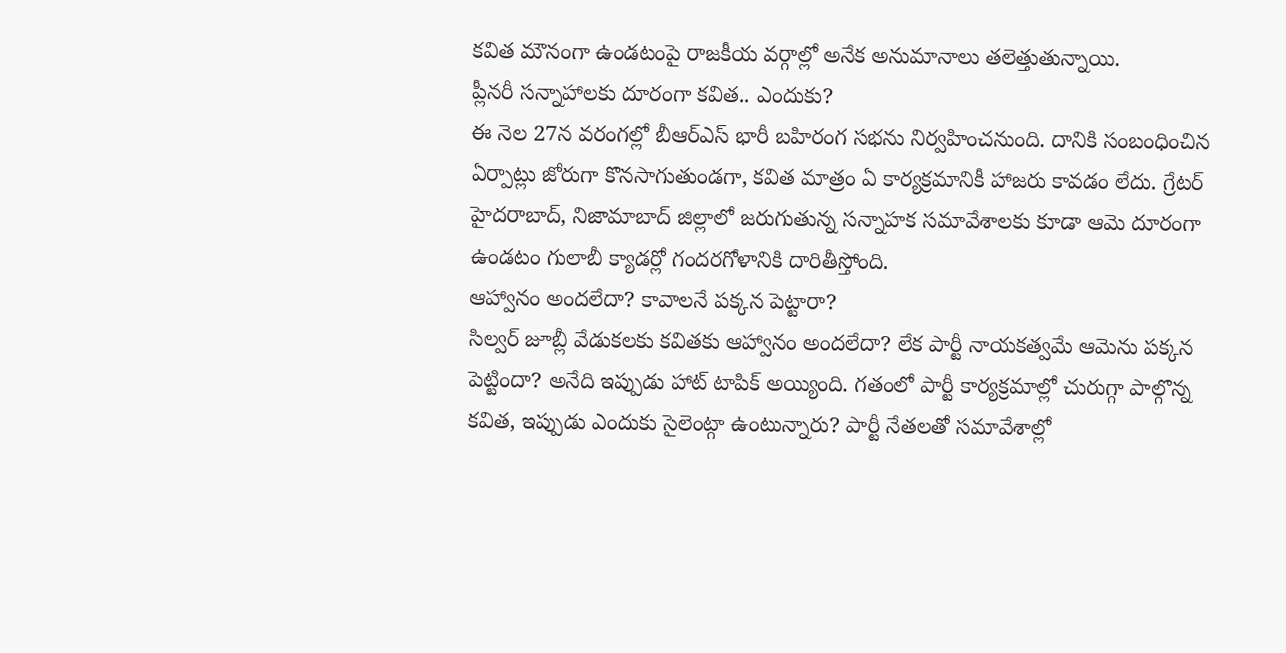కవిత మౌనంగా ఉండటంపై రాజకీయ వర్గాల్లో అనేక అనుమానాలు తలెత్తుతున్నాయి.
ప్లీనరీ సన్నాహాలకు దూరంగా కవిత.. ఎందుకు?
ఈ నెల 27న వరంగల్లో బీఆర్ఎస్ భారీ బహిరంగ సభను నిర్వహించనుంది. దానికి సంబంధించిన ఏర్పాట్లు జోరుగా కొనసాగుతుండగా, కవిత మాత్రం ఏ కార్యక్రమానికీ హాజరు కావడం లేదు. గ్రేటర్ హైదరాబాద్, నిజామాబాద్ జిల్లాలో జరుగుతున్న సన్నాహక సమావేశాలకు కూడా ఆమె దూరంగా ఉండటం గులాబీ క్యాడర్లో గందరగోళానికి దారితీస్తోంది.
ఆహ్వానం అందలేదా? కావాలనే పక్కన పెట్టారా?
సిల్వర్ జూబ్లీ వేడుకలకు కవితకు ఆహ్వానం అందలేదా? లేక పార్టీ నాయకత్వమే ఆమెను పక్కన పెట్టిందా? అనేది ఇప్పుడు హాట్ టాపిక్ అయ్యింది. గతంలో పార్టీ కార్యక్రమాల్లో చురుగ్గా పాల్గొన్న కవిత, ఇప్పుడు ఎందుకు సైలెంట్గా ఉంటున్నారు? పార్టీ నేతలతో సమావేశాల్లో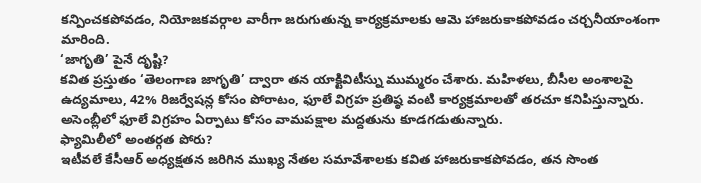కన్పించకపోవడం, నియోజకవర్గాల వారీగా జరుగుతున్న కార్యక్రమాలకు ఆమె హాజరుకాకపోవడం చర్చనీయాంశంగా మారింది.
‘జాగృతి’ పైనే దృష్టి?
కవిత ప్రస్తుతం ‘తెలంగాణ జాగృతి’ ద్వారా తన యాక్టివిటీస్ను ముమ్మరం చేశారు. మహిళలు, బీసీల అంశాలపై ఉద్యమాలు, 42% రిజర్వేషన్ల కోసం పోరాటం, ఫూలే విగ్రహ ప్రతిష్ఠ వంటి కార్యక్రమాలతో తరచూ కనిపిస్తున్నారు. అసెంబ్లీలో ఫూలే విగ్రహం ఏర్పాటు కోసం వామపక్షాల మద్దతును కూడగడుతున్నారు.
ఫ్యామిలీలో అంతర్గత పోరు?
ఇటీవలే కేసీఆర్ అధ్యక్షతన జరిగిన ముఖ్య నేతల సమావేశాలకు కవిత హాజరుకాకపోవడం, తన సొంత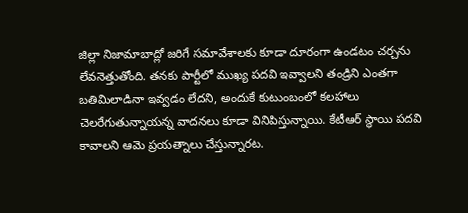జిల్లా నిజామాబాద్లో జరిగే సమావేశాలకు కూడా దూరంగా ఉండటం చర్చను లేవనెత్తుతోంది. తనకు పార్టీలో ముఖ్య పదవి ఇవ్వాలని తండ్రిని ఎంతగా బతిమిలాడినా ఇవ్వడం లేదని, అందుకే కుటుంబంలో కలహాలు చెలరేగుతున్నాయన్న వాదనలు కూడా వినిపిస్తున్నాయి. కేటీఆర్ స్థాయి పదవి కావాలని ఆమె ప్రయత్నాలు చేస్తున్నారట.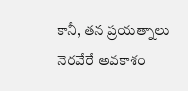కానీ, తన ప్రయత్నాలు నెరవేరే అవకాశం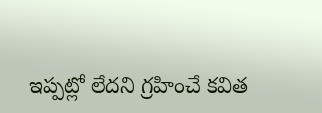ఇప్పట్లో లేదని గ్రహించే కవిత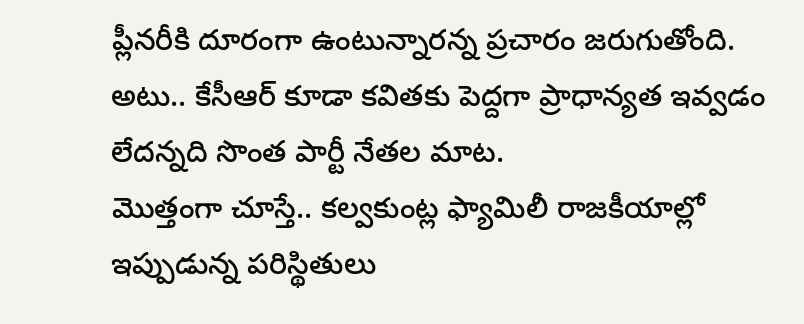ప్లీనరీకి దూరంగా ఉంటున్నారన్న ప్రచారం జరుగుతోంది. అటు.. కేసీఆర్ కూడా కవితకు పెద్దగా ప్రాధాన్యత ఇవ్వడం లేదన్నది సొంత పార్టీ నేతల మాట.
మొత్తంగా చూస్తే.. కల్వకుంట్ల ఫ్యామిలీ రాజకీయాల్లో ఇప్పుడున్న పరిస్థితులు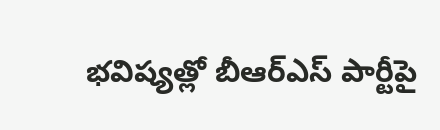భవిష్యత్లో బీఆర్ఎస్ పార్టీపై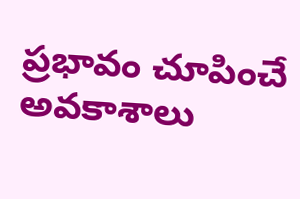ప్రభావం చూపించే అవకాశాలు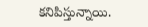కనిపిస్తున్నాయి.